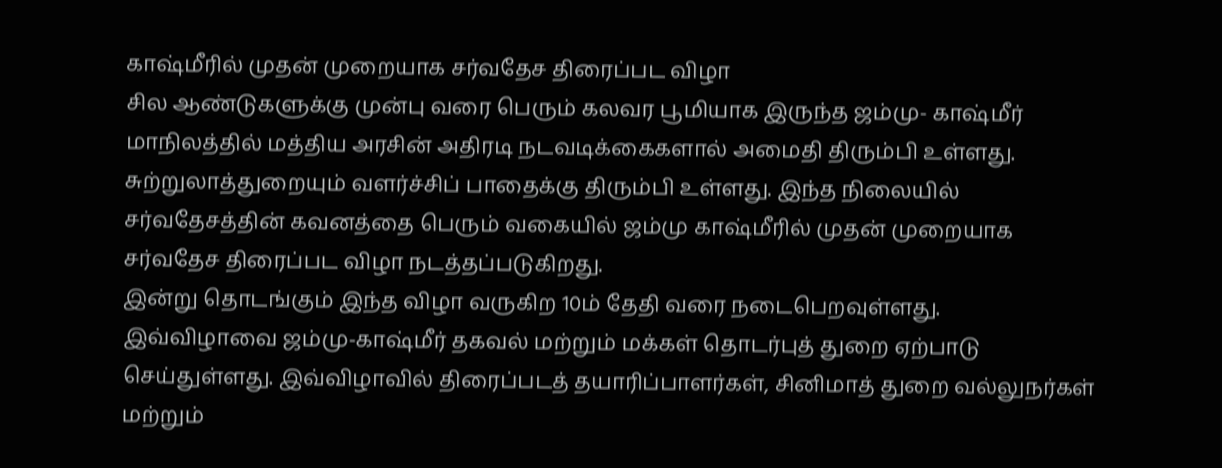காஷ்மீரில் முதன் முறையாக சர்வதேச திரைப்பட விழா
சில ஆண்டுகளுக்கு முன்பு வரை பெரும் கலவர பூமியாக இருந்த ஜம்மு- காஷ்மீர் மாநிலத்தில் மத்திய அரசின் அதிரடி நடவடிக்கைகளால் அமைதி திரும்பி உள்ளது. சுற்றுலாத்துறையும் வளர்ச்சிப் பாதைக்கு திரும்பி உள்ளது. இந்த நிலையில் சர்வதேசத்தின் கவனத்தை பெரும் வகையில் ஜம்மு காஷ்மீரில் முதன் முறையாக சர்வதேச திரைப்பட விழா நடத்தப்படுகிறது.
இன்று தொடங்கும் இந்த விழா வருகிற 10ம் தேதி வரை நடைபெறவுள்ளது. இவ்விழாவை ஜம்மு-காஷ்மீர் தகவல் மற்றும் மக்கள் தொடர்புத் துறை ஏற்பாடு செய்துள்ளது. இவ்விழாவில் திரைப்படத் தயாரிப்பாளர்கள், சினிமாத் துறை வல்லுநர்கள் மற்றும்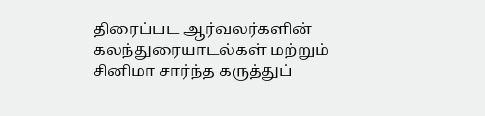திரைப்பட ஆர்வலர்களின் கலந்துரையாடல்கள் மற்றும் சினிமா சார்ந்த கருத்துப்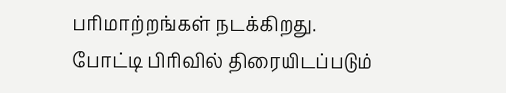பரிமாற்றங்கள் நடக்கிறது.
போட்டி பிரிவில் திரையிடப்படும்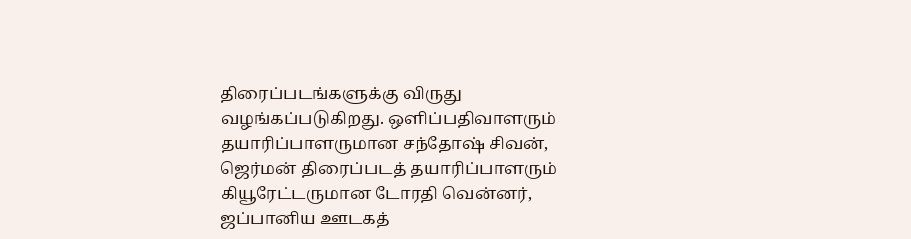திரைப்படங்களுக்கு விருது வழங்கப்படுகிறது. ஒளிப்பதிவாளரும் தயாரிப்பாளருமான சந்தோஷ் சிவன், ஜெர்மன் திரைப்படத் தயாரிப்பாளரும் கியூரேட்டருமான டோரதி வென்னர், ஜப்பானிய ஊடகத்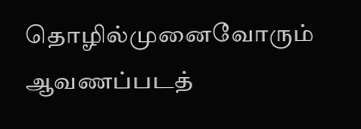தொழில்முனைவோரும் ஆவணப்படத்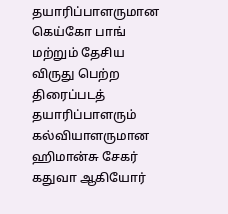தயாரிப்பாளருமான கெய்கோ பாங் மற்றும் தேசிய விருது பெற்ற திரைப்படத் தயாரிப்பாளரும் கல்வியாளருமான ஹிமான்சு சேகர் கதுவா ஆகியோர்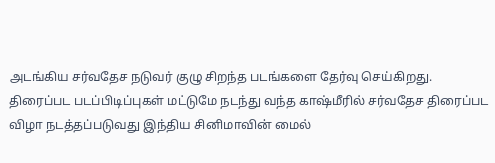அடங்கிய சர்வதேச நடுவர் குழு சிறந்த படங்களை தேர்வு செய்கிறது.
திரைப்பட படப்பிடிப்புகள் மட்டுமே நடந்து வந்த காஷ்மீரில் சர்வதேச திரைப்பட விழா நடத்தப்படுவது இந்திய சினிமாவின் மைல்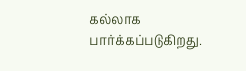கல்லாக பார்க்கப்படுகிறது.